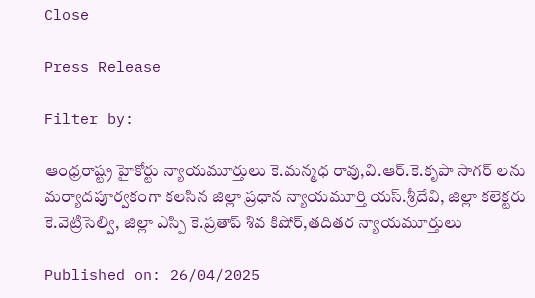Close

Press Release

Filter by:

ఆంధ్రరాష్ట్ర హైకోర్టు న్యాయమూర్తులు కె.మన్మధ రావు,వి.ఆర్.కె.కృపా సాగర్ లను మర్యాదపూర్వకంగా కలసిన జిల్లా ప్రధాన న్యాయమూర్తి యస్.శ్రీదేవి, జిల్లా కలెక్టరు కె.వెట్రిసెల్వి, జిల్లా ఎస్పి కె.ప్రతాప్ శివ కిషోర్,తదితర న్యాయమూర్తులు

Published on: 26/04/2025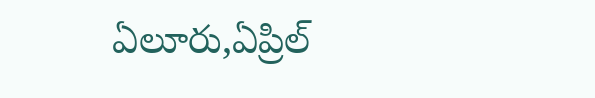ఏలూరు,ఏప్రిల్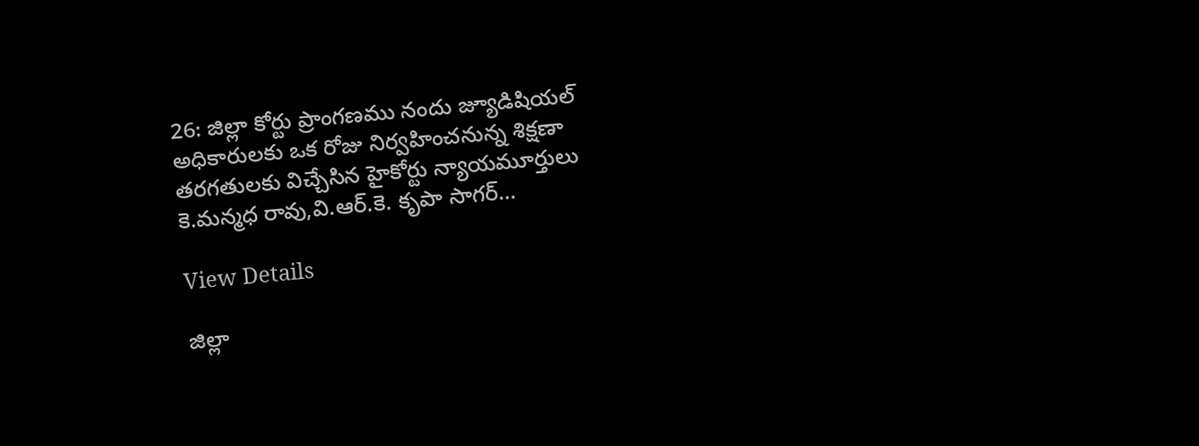26: జిల్లా కోర్టు ప్రాంగణము నందు జ్యూడిషియల్ అధికారులకు ఒక రోజు నిర్వహించనున్న శిక్షణా తరగతులకు విచ్చేసిన హైకోర్టు న్యాయమూర్తులు కె.మన్మధ రావు,వి.ఆర్.కె. కృపా సాగర్…

View Details

జిల్లా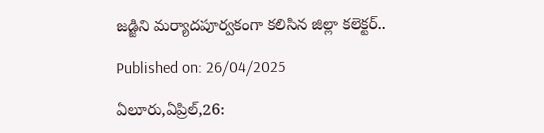జడ్జిని మర్యాదపూర్వకంగా కలిసిన జిల్లా కలెక్టర్..

Published on: 26/04/2025

ఏలూరు,ఏప్రిల్,26: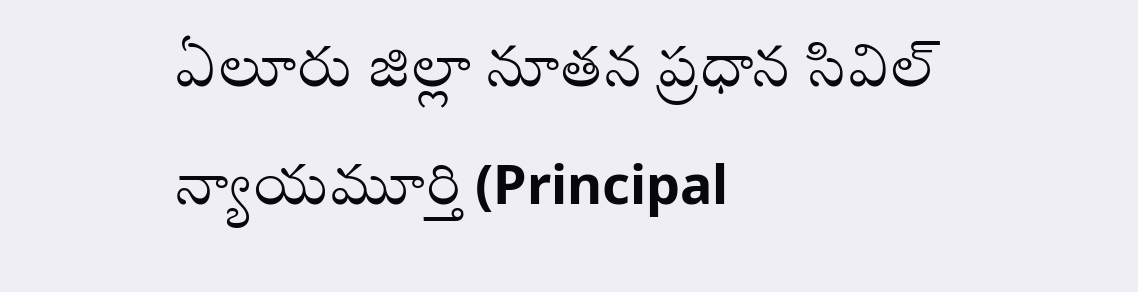ఏలూరు జిల్లా నూతన ప్రధాన సివిల్ న్యాయమూర్తి (Principal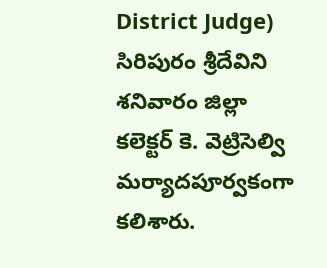District Judge) సిరిపురం శ్రీదేవిని శనివారం జిల్లా కలెక్టర్ కె. వెట్రిసెల్వి మర్యాదపూర్వకంగా కలిశారు.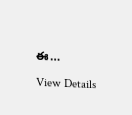ఈ…

View Details